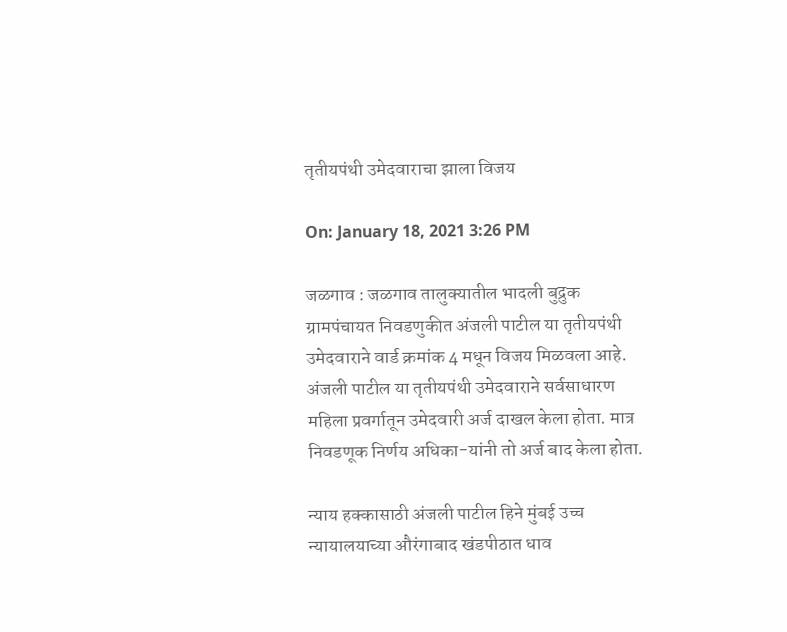तृतीयपंथी उमेदवाराचा झाला विजय

On: January 18, 2021 3:26 PM

जळगाव : जळगाव तालुक्यातील भादली बुद्रुक ग्रामपंचायत निवडणुकीत अंजली पाटील या तृतीयपंथी उमेदवाराने वार्ड क्रमांक 4 मधून विजय मिळवला आहे. अंजली पाटील या तृतीयपंथी उमेदवाराने सर्वसाधारण महिला प्रवर्गातून उमेदवारी अर्ज दाखल केला होता. मात्र निवडणूक निर्णय अधिका-यांनी तो अर्ज बाद केला होता.

न्याय हक्कासाठी अंजली पाटील हिने मुंबई उच्च न्यायालयाच्या औरंगाबाद खंडपीठात धाव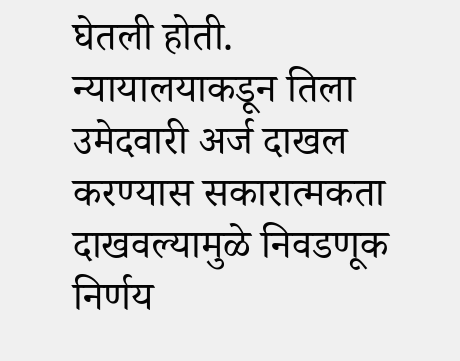घेतली होती. न्यायालयाकडून तिला उमेदवारी अर्ज दाखल करण्यास सकारात्मकता दाखवल्यामुळे निवडणूक निर्णय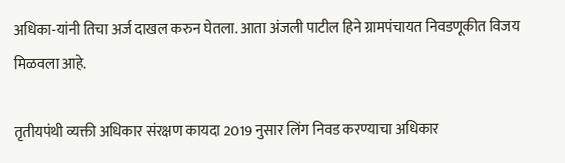अधिका-यांनी तिचा अर्ज दाखल करुन घेतला. आता अंजली पाटील हिने ग्रामपंचायत निवडणूकीत विजय मिळवला आहे.

तृतीयपंथी व्यक्ती अधिकार संरक्षण कायदा 2019 नुसार लिंग निवड करण्याचा अधिकार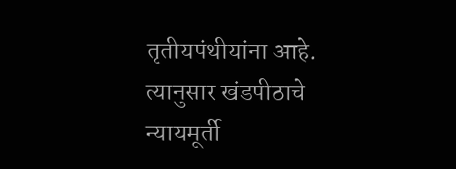तृतीयपंथीयांना आहे. त्यानुसार खंडपीठाचे न्यायमूर्ती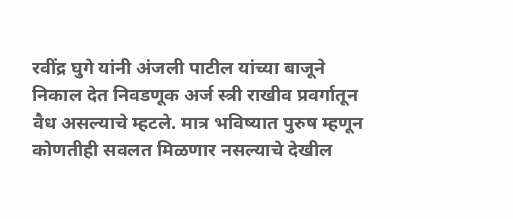रवींद्र घुगे यांनी अंजली पाटील यांच्या बाजूने निकाल देत निवडणूक अर्ज स्त्री राखीव प्रवर्गातून वैध असल्याचे म्हटले. मात्र भविष्यात पुरुष म्हणून कोणतीही सवलत मिळणार नसल्याचे देखील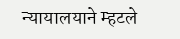न्यायालयाने म्हटले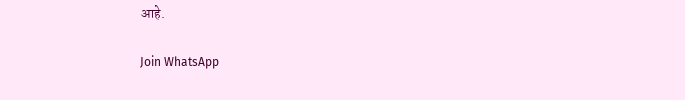आहे.

Join WhatsApp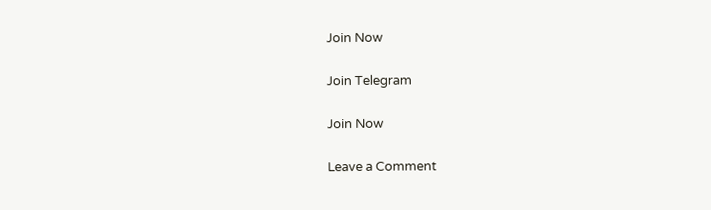Join Now

Join Telegram

Join Now

Leave a Comment